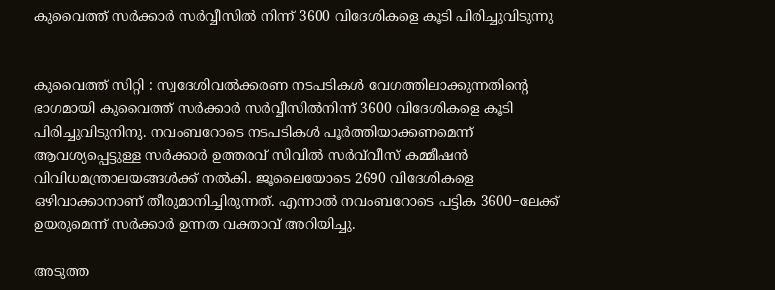കുവൈത്ത് സർ‍ക്കാർ‍ സർ‍വ്വീസിൽ ‍നിന്ന് 3600 വിദേശികളെ കൂടി പിരിച്ചുവിടുന്നു


കുവൈത്ത് സിറ്റി : സ്വദേശിവൽക്കരണ നടപടികൾ‍ വേഗത്തിലാക്കുന്നതിന്റെ ഭാഗമായി കുവൈത്ത് സർ‍ക്കാർ‍ സർ‍വ്വീസിൽ‍നിന്ന് 3600 വിദേശികളെ കൂടി പിരിച്ചുവിടുനിനു. നവംബറോടെ നടപടികൾ‍ പൂർ‍ത്തിയാക്കണമെന്ന് ആവശ്യപ്പെട്ടുള്ള സർ‍ക്കാർ‍ ഉത്തരവ് സിവിൽ‍ സർവ്‍വീസ് കമ്മീഷൻ വിവിധമന്ത്രാലയങ്ങൾ‍ക്ക് നൽ‍കി. ജൂലൈയോടെ 2690 വിദേശികളെ ഒഴിവാക്കാനാണ് തീരുമാനിച്ചിരുന്നത്. എന്നാൽ‍ നവംബറോടെ പട്ടിക 3600−ലേക്ക് ഉയരുമെന്ന് സർ‍ക്കാർ‍ ഉന്നത വക്താവ് അറിയിച്ചു.

അടുത്ത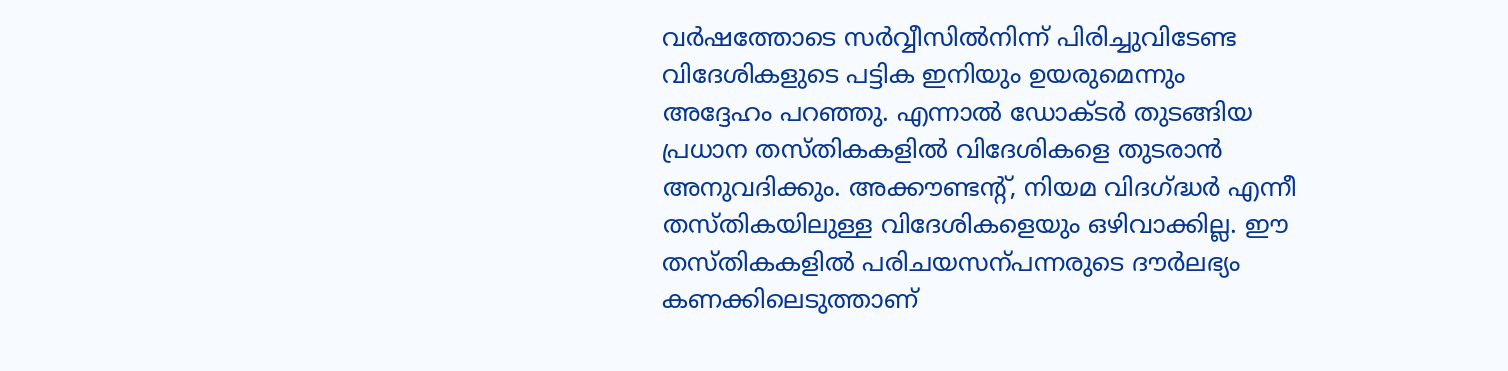വർ‍ഷത്തോടെ സർ‍വ്വീസിൽ‍നിന്ന് പിരിച്ചുവിടേണ്ട വിദേശികളുടെ പട്ടിക ഇനിയും ഉയരുമെന്നും അദ്ദേഹം പറഞ്ഞു. എന്നാൽ‍ ഡോക്ടർ‍ തുടങ്ങിയ പ്രധാന തസ്തികകളിൽ‍ വിദേശികളെ തുടരാൻ അനുവദിക്കും. അക്കൗണ്ടന്റ്, നിയമ വിദഗ്ദ്ധർ‍ എന്നീ തസ്തികയിലുള്ള വിദേശികളെയും ഒഴിവാക്കില്ല. ഈ തസ്തികകളിൽ‍ പരിചയസന്പന്നരുടെ ദൗർ‍ലഭ്യം കണക്കിലെടുത്താണ്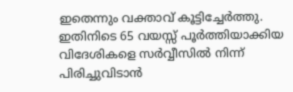ഇതെന്നും വക്താവ് കൂട്ടിച്ചേർ‍ത്തു. ഇതിനിടെ 65 വയസ്സ് പൂർ‍ത്തിയാക്കിയ വിദേശികളെ സർ‍വ്വീസിൽ‍ നിന്ന് പിരിച്ചുവിടാൻ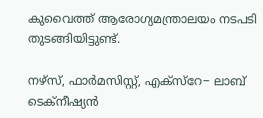കുവൈത്ത് ആരോഗ്യമന്ത്രാലയം നടപടി തുടങ്ങിയിട്ടുണ്ട്.

നഴ്‌സ്, ഫാർ‍മസിസ്റ്റ്, എക്‌സ്‌റേ− ലാബ് ടെക്‌നീഷ്യൻ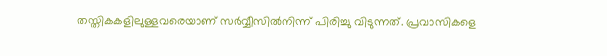തസ്തികകളിലുള്ളവരെയാണ് സർ‍വ്വീസിൽ‍നിന്ന് പിരിച്ചു വിടുന്നത്. പ്രവാസികളെ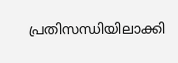പ്രതിസന്ധിയിലാക്കി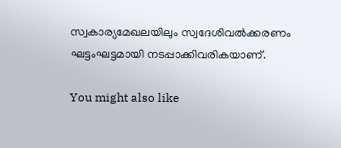സ്വകാര്യമേഖലയിലും സ്വദേശിവൽക്കരണം ഘട്ടംഘട്ടമായി നടപ്പാക്കിവരികയാണ്.

You might also like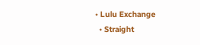• Lulu Exchange
  • Straight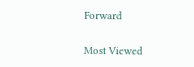Forward

Most Viewed